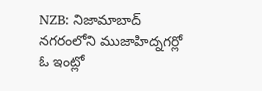NZB: నిజామాబాద్ నగరంలోని ముజాహిద్నగర్లో ఓ ఇంట్లో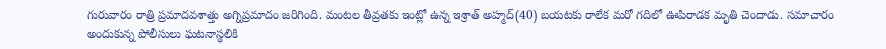గురువారం రాత్రి ప్రమాదవశాత్తు అగ్నిప్రమాదం జరిగింది. మంటల తీవ్రతకు ఇంట్లో ఉన్న ఇశ్రాత్ అహ్మద్(40) బయటకు రాలేక మరో గదిలో ఊపిరాడక మృతి చెందాడు. సమాచారం అందుకున్న పోలీసులు ఘటనాస్థలికి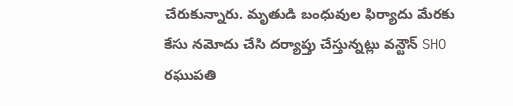చేరుకున్నారు. మృతుడి బంధువుల ఫిర్యాదు మేరకు కేసు నమోదు చేసి దర్యాప్తు చేస్తున్నట్లు వన్టౌన్ SHO రఘుపతి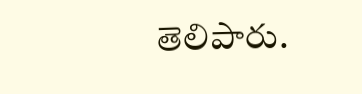తెలిపారు.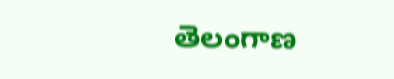తెలంగాణ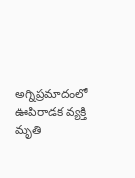అగ్నిప్రమాదంలో ఊపిరాడక వ్యక్తి మృతి